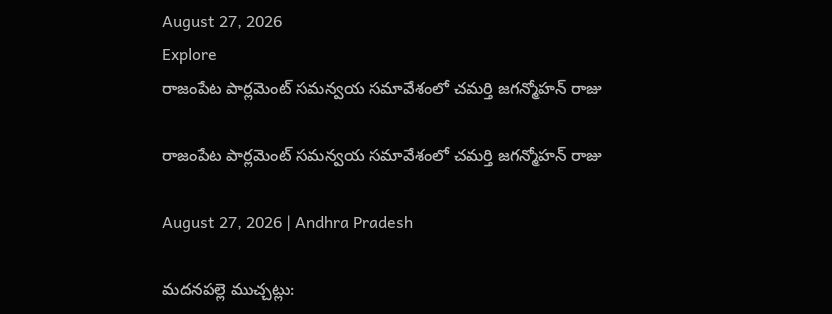August 27, 2026
Explore
రాజంపేట పార్లమెంట్ సమన్వయ సమావేశంలో చమర్తి జగన్మోహన్ రాజు

రాజంపేట పార్లమెంట్ సమన్వయ సమావేశంలో చమర్తి జగన్మోహన్ రాజు

August 27, 2026 | Andhra Pradesh

మదనపల్లె ముచ్చట్లు: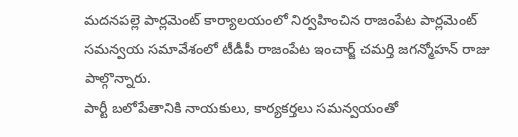మదనపల్లె పార్లమెంట్ కార్యాలయంలో నిర్వహించిన రాజంపేట పార్లమెంట్ సమన్వయ సమావేశంలో టీడీపీ రాజంపేట ఇంచార్జ్ చమర్తి జగన్మోహన్ రాజు పాల్గొన్నారు.
పార్టీ బలోపేతానికి నాయకులు, కార్యకర్తలు సమన్వయంతో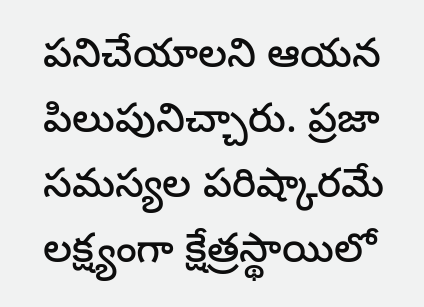పనిచేయాలని ఆయన పిలుపునిచ్చారు. ప్రజా సమస్యల పరిష్కారమే లక్ష్యంగా క్షేత్రస్థాయిలో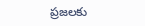ప్రజలకు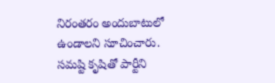నిరంతరం అందుబాటులో ఉండాలని సూచించారు.
సమష్టి కృషితో పార్టీని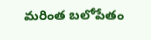మరింత బలోపేతం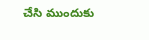చేసి ముందుకు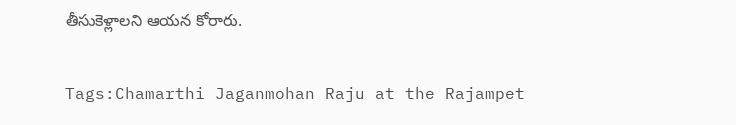తీసుకెళ్లాలని ఆయన కోరారు.

Tags:Chamarthi Jaganmohan Raju at the Rajampet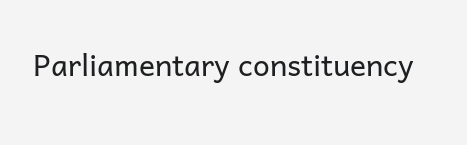Parliamentary constituency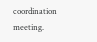coordination meeting.